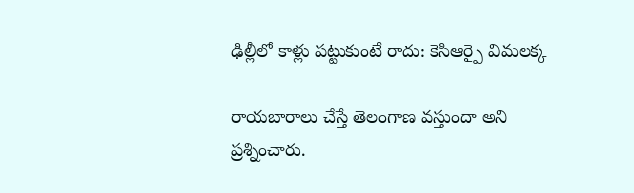ఢిల్లీలో కాళ్లు పట్టుకుంటే రాదు: కెసిఆర్పై విమలక్క

రాయబారాలు చేస్తే తెలంగాణ వస్తుందా అని ప్రశ్నించారు.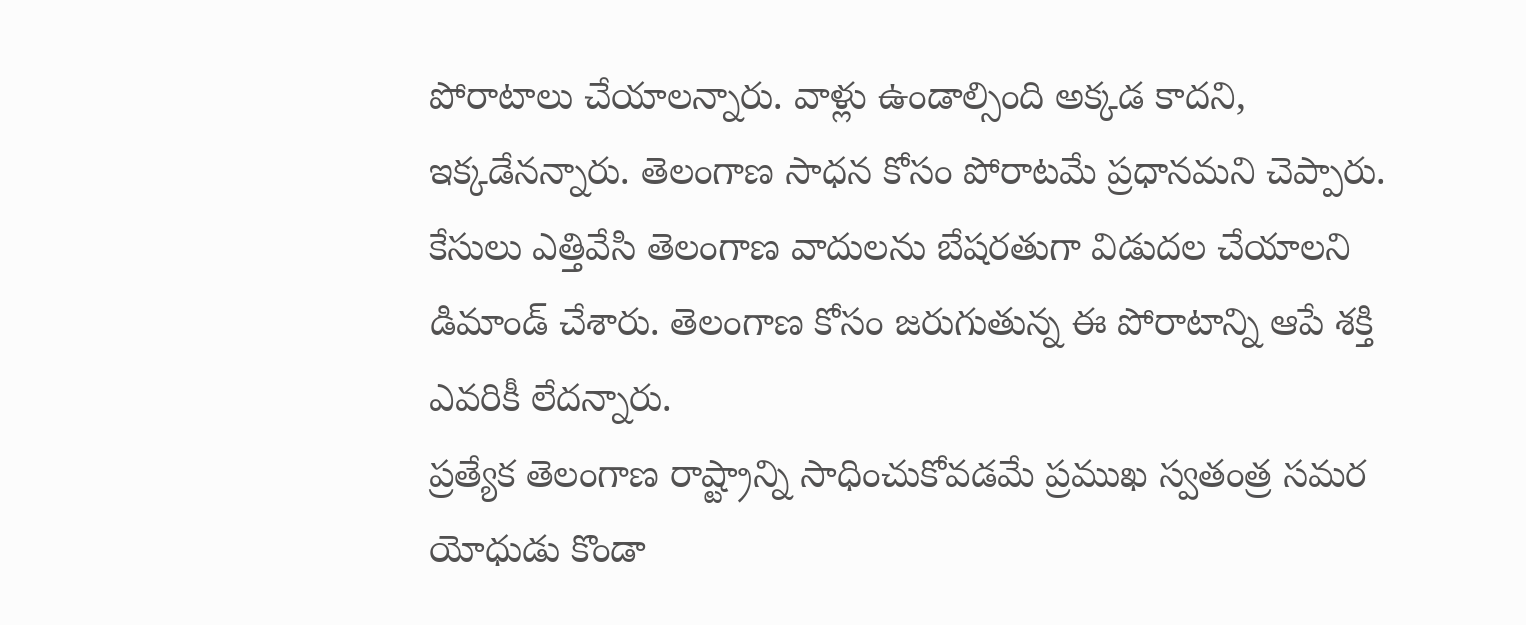పోరాటాలు చేయాలన్నారు. వాళ్లు ఉండాల్సింది అక్కడ కాదని, ఇక్కడేనన్నారు. తెలంగాణ సాధన కోసం పోరాటమే ప్రధానమని చెప్పారు. కేసులు ఎత్తివేసి తెలంగాణ వాదులను బేషరతుగా విడుదల చేయాలని డిమాండ్ చేశారు. తెలంగాణ కోసం జరుగుతున్న ఈ పోరాటాన్ని ఆపే శక్తి ఎవరికీ లేదన్నారు.
ప్రత్యేక తెలంగాణ రాష్ట్రాన్ని సాధించుకోవడమే ప్రముఖ స్వతంత్ర సమర యోధుడు కొండా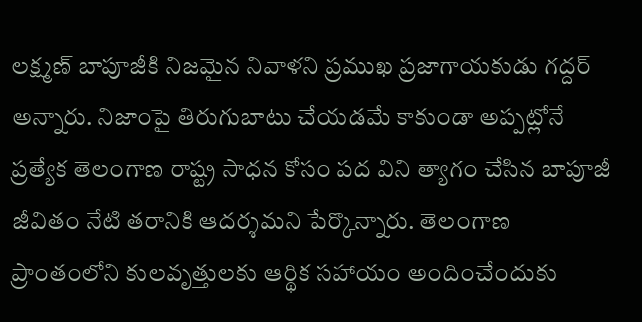లక్ష్మణ్ బాపూజీకి నిజమైన నివాళని ప్రముఖ ప్రజాగాయకుడు గద్దర్ అన్నారు. నిజాంపై తిరుగుబాటు చేయడమే కాకుండా అప్పట్లోనే ప్రత్యేక తెలంగాణ రాష్ట్ర సాధన కోసం పద విని త్యాగం చేసిన బాపూజీ జీవితం నేటి తరానికి ఆదర్శమని పేర్కొన్నారు. తెలంగాణ ప్రాంతంలోని కులవృత్తులకు ఆర్థిక సహాయం అందించేందుకు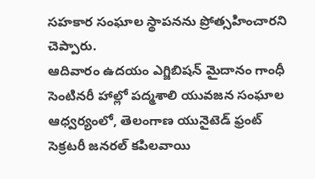సహకార సంఘాల స్థాపనను ప్రోత్సహించారని చెప్పారు.
ఆదివారం ఉదయం ఎగ్జిబిషన్ మైదానం గాంధీ సెంటినరీ హాల్లో పద్మశాలి యువజన సంఘాల ఆధ్వర్యంలో, తెలంగాణ యునైటెడ్ ఫ్రంట్ సెక్రటరీ జనరల్ కపిలవాయి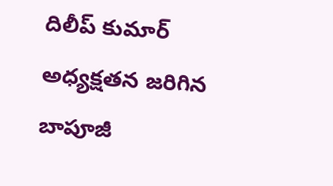దిలీప్ కుమార్ అధ్యక్షతన జరిగిన బాపూజీ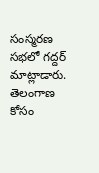సంస్మరణ సభలో గద్దర్ మాట్లాడారు. తెలంగాణ కోసం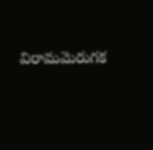విరామమెరుగక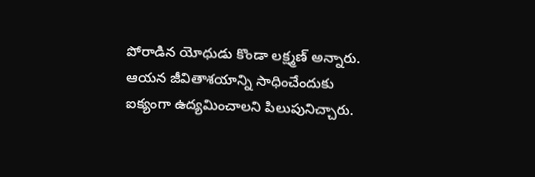పోరాడిన యోధుడు కొండా లక్ష్మణ్ అన్నారు. ఆయన జీవితాశయాన్ని సాధించేందుకు ఐక్యంగా ఉద్యమించాలని పిలుపునిచ్చారు.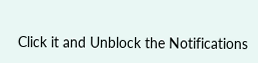Click it and Unblock the Notifications